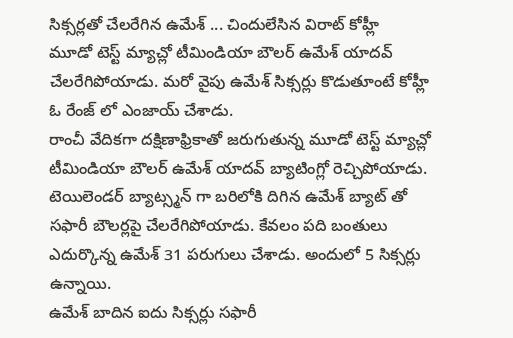సిక్సర్లతో చేలరేగిన ఉమేశ్ ... చిందులేసిన విరాట్ కోహ్లీ
మూడో టెస్ట్ మ్యాచ్లో టీమిండియా బౌలర్ ఉమేశ్ యాదవ్ చేలరేగిపోయాడు. మరో వైపు ఉమేశ్ సిక్సర్లు కొడుతూంటే కోహ్లీ ఓ రేంజ్ లో ఎంజాయ్ చేశాడు.
రాంచీ వేదికగా దక్షిణాఫ్రికాతో జరుగుతున్న మూడో టెస్ట్ మ్యాచ్లో టీమిండియా బౌలర్ ఉమేశ్ యాదవ్ బ్యాటింగ్లో రెచ్చిపోయాడు. టెయిలెండర్ బ్యాట్స్మన్ గా బరిలోకి దిగిన ఉమేశ్ బ్యాట్ తో సఫారీ బౌలర్లపై చేలరేగిపోయాడు. కేవలం పది బంతులు ఎదుర్కొన్న ఉమేశ్ 31 పరుగులు చేశాడు. అందులో 5 సిక్సర్లు ఉన్నాయి.
ఉమేశ్ బాదిన ఐదు సిక్సర్లు సఫారీ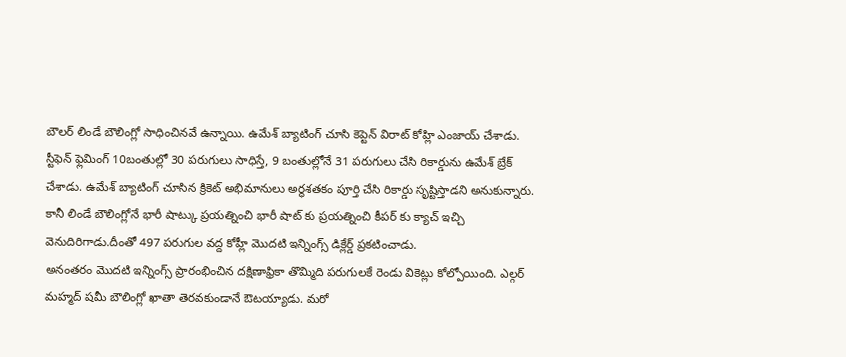బౌలర్ లిండే బౌలింగ్లో సాధించినవే ఉన్నాయి. ఉమేశ్ బ్యాటింగ్ చూసి కెప్టెన్ విరాట్ కోహ్లి ఎంజాయ్ చేశాడు. స్టీఫెన్ ఫ్లెమింగ్ 10బంతుల్లో 30 పరుగులు సాధిస్తే, 9 బంతుల్లోనే 31 పరుగులు చేసి రికార్డును ఉమేశ్ బ్రేక్ చేశాడు. ఉమేశ్ బ్యాటింగ్ చూసిన క్రికెట్ అభిమానులు అర్థశతకం పూర్తి చేసి రికార్డు సృష్టిస్తాడని అనుకున్నారు. కానీ లిండే బౌలింగ్లోనే భారీ షాట్కు ప్రయత్నించి భారీ షాట్ కు ప్రయత్నించి కీపర్ కు క్యాచ్ ఇచ్చి వెనుదిరిగాడు.దీంతో 497 పరుగుల వద్ద కోహ్లీ మొదటి ఇన్నింగ్స్ డిక్లేర్డ్ ప్రకటించాడు.
అనంతరం మొదటి ఇన్నింగ్స్ ప్రారంభించిన దక్షిణాఫ్రికా తొమ్మిది పరుగులకే రెండు వికెట్లు కోల్పోయింది. ఎల్గర్ మహ్మద్ షమీ బౌలింగ్లో ఖాతా తెరవకుండానే ఔటయ్యాడు. మరో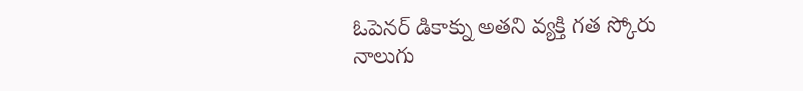ఓపెనర్ డికాక్ను అతని వ్యక్తి గత స్కోరు నాలుగు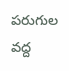పరుగుల వద్ద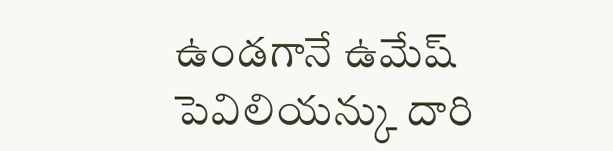ఉండగానే ఉమేష్ పెవిలియన్కు దారి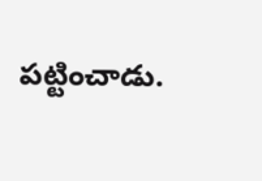పట్టించాడు.